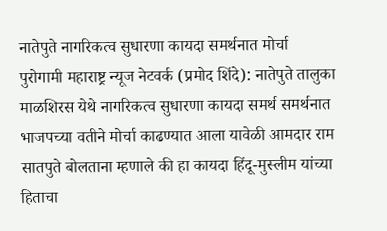नातेपुते नागरिकत्व सुधारणा कायदा समर्थनात मोर्चा
पुरोगामी महाराष्ट्र न्यूज नेटवर्क (प्रमोद शिंदे): नातेपुते तालुका माळशिरस येथे नागरिकत्व सुधारणा कायदा समर्थ समर्थनात भाजपच्या वतीने मोर्चा काढण्यात आला यावेळी आमदार राम सातपुते बोलताना म्हणाले की हा कायदा हिंदू-मुस्लीम यांच्या हिताचा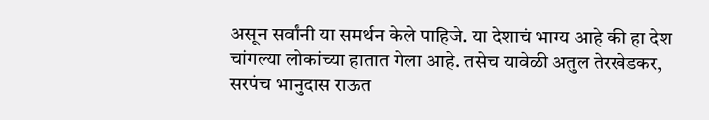असून सर्वांनी या समर्थन केले पाहिजे. या देशाचं भाग्य आहे की हा देश चांगल्या लोकांच्या हातात गेला आहे. तसेच यावेळी अतुल तेरखेडकर, सरपंच भानुदास राऊत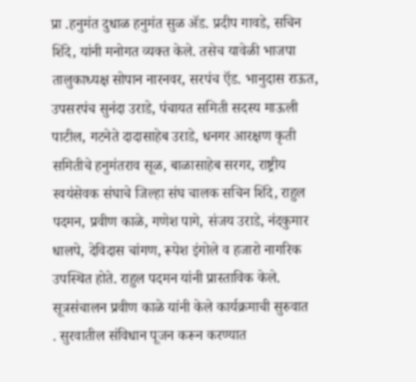प्रा .हनुमंत दुधाळ हनुमंत सुळ ॲड. प्रदीप गावडे, सचिन शिंदे, यांनी मनोगत व्यक्त केले. तसेच यावेळी भाजपा तालुकाध्यक्ष सोपान नारनवर, सरपंच ऍड. भानुदास राऊत, उपसरपंच सुनंदा उराडे, पंचायत समिती सदस्य माऊली पाटील, गटनेते दादासाहेब उराडे, धनगर आरक्षण कृती समितीचे हनुमंतराव सूळ, बाळासाहेब सरगर, राष्ट्रीय स्वयंसेवक संघाचे जिल्हा संघ चालक सचिन शिंदे, राहुल पदमन, प्रवीण काळे, गणेश पागे, संजय उराडे, नंदकुमार धालपे, देविदास चांगण, रूपेश इंगोले व हजारो नागरिक उपस्थित होते. राहुल पदमन यांनी प्रास्ताविक केले. सूत्रसंचालन प्रवीण काळे यांनी केले कार्यक्रमाची सुरुवात
. सुरवातील संविधान पूजन करून करण्यात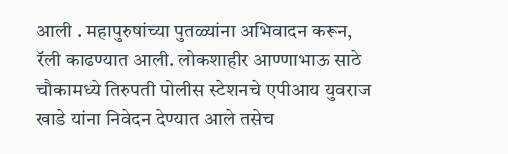आली . महापुरुषांच्या पुतळ्यांना अभिवादन करून, रॅली काढण्यात आली. लोकशाहीर आण्णाभाऊ साठे चौकामध्ये तिरुपती पोलीस स्टेशनचे एपीआय युवराज खाडे यांना निवेदन देण्यात आले तसेच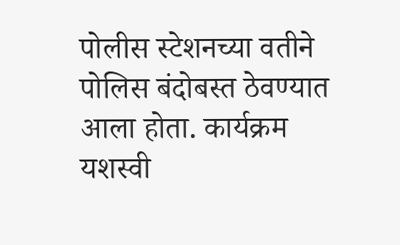पोलीस स्टेशनच्या वतीने पोलिस बंदोबस्त ठेवण्यात आला होता. कार्यक्रम यशस्वी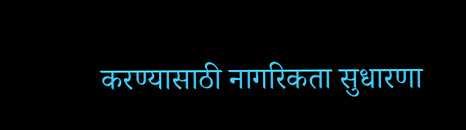करण्यासाठी नागरिकता सुधारणा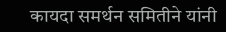कायदा समर्थन समितीने यांनी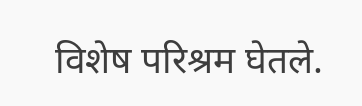विशेष परिश्रम घेतले.